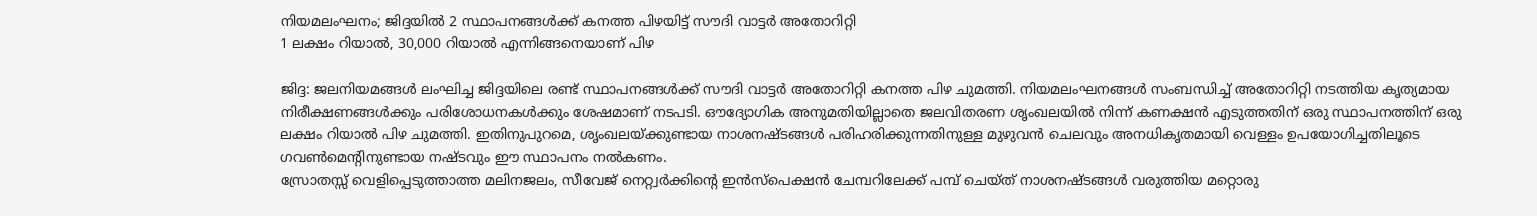നിയമലംഘനം; ജിദ്ദയിൽ 2 സ്ഥാപനങ്ങൾക്ക് കനത്ത പിഴയിട്ട് സൗദി വാട്ടർ അതോറിറ്റി
1 ലക്ഷം റിയാൽ, 30,000 റിയാൽ എന്നിങ്ങനെയാണ് പിഴ

ജിദ്ദ: ജലനിയമങ്ങൾ ലംഘിച്ച ജിദ്ദയിലെ രണ്ട് സ്ഥാപനങ്ങൾക്ക് സൗദി വാട്ടർ അതോറിറ്റി കനത്ത പിഴ ചുമത്തി. നിയമലംഘനങ്ങൾ സംബന്ധിച്ച് അതോറിറ്റി നടത്തിയ കൃത്യമായ നിരീക്ഷണങ്ങൾക്കും പരിശോധനകൾക്കും ശേഷമാണ് നടപടി. ഔദ്യോഗിക അനുമതിയില്ലാതെ ജലവിതരണ ശൃംഖലയിൽ നിന്ന് കണക്ഷൻ എടുത്തതിന് ഒരു സ്ഥാപനത്തിന് ഒരു ലക്ഷം റിയാൽ പിഴ ചുമത്തി. ഇതിനുപുറമെ, ശൃംഖലയ്ക്കുണ്ടായ നാശനഷ്ടങ്ങൾ പരിഹരിക്കുന്നതിനുള്ള മുഴുവൻ ചെലവും അനധികൃതമായി വെള്ളം ഉപയോഗിച്ചതിലൂടെ ഗവൺമെന്റിനുണ്ടായ നഷ്ടവും ഈ സ്ഥാപനം നൽകണം.
സ്രോതസ്സ് വെളിപ്പെടുത്താത്ത മലിനജലം, സീവേജ് നെറ്റ്വർക്കിന്റെ ഇൻസ്പെക്ഷൻ ചേമ്പറിലേക്ക് പമ്പ് ചെയ്ത് നാശനഷ്ടങ്ങൾ വരുത്തിയ മറ്റൊരു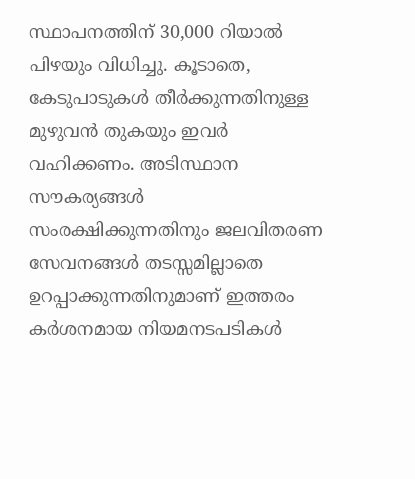സ്ഥാപനത്തിന് 30,000 റിയാൽ പിഴയും വിധിച്ചു. കൂടാതെ, കേടുപാടുകൾ തീർക്കുന്നതിനുള്ള മുഴുവൻ തുകയും ഇവർ വഹിക്കണം. അടിസ്ഥാന സൗകര്യങ്ങൾ സംരക്ഷിക്കുന്നതിനും ജലവിതരണ സേവനങ്ങൾ തടസ്സമില്ലാതെ ഉറപ്പാക്കുന്നതിനുമാണ് ഇത്തരം കർശനമായ നിയമനടപടികൾ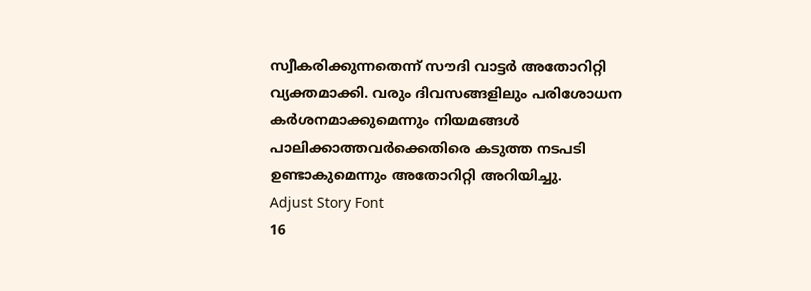സ്വീകരിക്കുന്നതെന്ന് സൗദി വാട്ടർ അതോറിറ്റി വ്യക്തമാക്കി. വരും ദിവസങ്ങളിലും പരിശോധന കർശനമാക്കുമെന്നും നിയമങ്ങൾ പാലിക്കാത്തവർക്കെതിരെ കടുത്ത നടപടി ഉണ്ടാകുമെന്നും അതോറിറ്റി അറിയിച്ചു.
Adjust Story Font
16